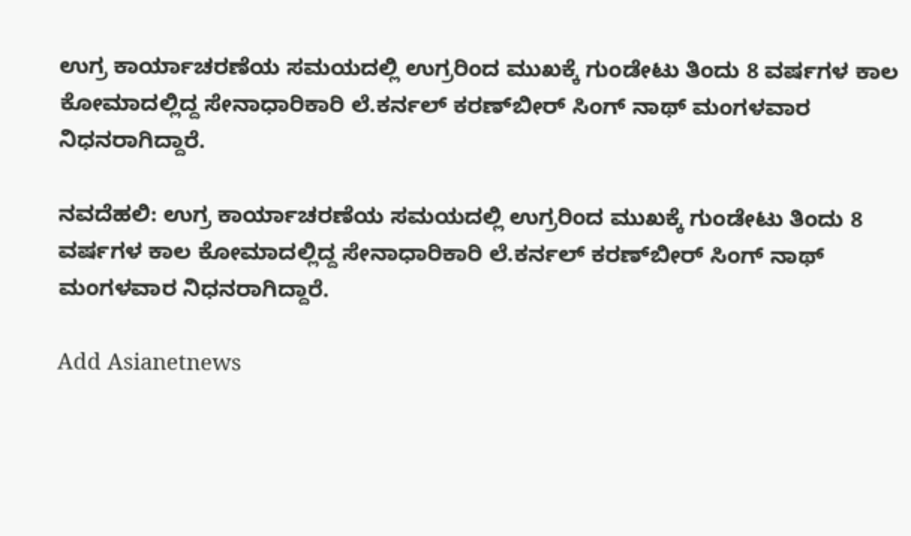ಉಗ್ರ ಕಾರ್ಯಾಚರಣೆಯ ಸಮಯದಲ್ಲಿ ಉಗ್ರರಿಂದ ಮುಖಕ್ಕೆ ಗುಂಡೇಟು ತಿಂದು 8 ವರ್ಷಗಳ ಕಾಲ ಕೋಮಾದಲ್ಲಿದ್ದ ಸೇನಾಧಾರಿಕಾರಿ ಲೆ.ಕರ್ನಲ್‌ ಕರಣ್‌ಬೀರ್‌ ಸಿಂಗ್‌ ನಾಥ್‌ ಮಂಗಳವಾರ ನಿಧನರಾಗಿದ್ದಾರೆ.

ನವದೆಹಲಿ: ಉಗ್ರ ಕಾರ್ಯಾಚರಣೆಯ ಸಮಯದಲ್ಲಿ ಉಗ್ರರಿಂದ ಮುಖಕ್ಕೆ ಗುಂಡೇಟು ತಿಂದು 8 ವರ್ಷಗಳ ಕಾಲ ಕೋಮಾದಲ್ಲಿದ್ದ ಸೇನಾಧಾರಿಕಾರಿ ಲೆ.ಕರ್ನಲ್‌ ಕರಣ್‌ಬೀರ್‌ ಸಿಂಗ್‌ ನಾಥ್‌ ಮಂಗಳವಾರ ನಿಧನರಾಗಿದ್ದಾರೆ.

Add Asianetnews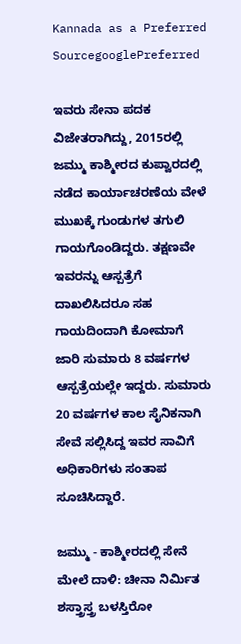Kannada as a Preferred SourcegooglePreferred

ಇವರು ಸೇನಾ ಪದಕ ವಿಜೇತರಾಗಿದ್ದು, 2015ರಲ್ಲಿ ಜಮ್ಮು ಕಾಶ್ಮೀರದ ಕುಪ್ವಾರದಲ್ಲಿ ನಡೆದ ಕಾರ್ಯಾಚರಣೆಯ ವೇಳೆ ಮುಖಕ್ಕೆ ಗುಂಡುಗಳ ತಗುಲಿ ಗಾಯಗೊಂಡಿದ್ದರು. ತಕ್ಷಣವೇ ಇವರನ್ನು ಆಸ್ಪತ್ರೆಗೆ ದಾಖಲಿಸಿದರೂ ಸಹ ಗಾಯದಿಂದಾಗಿ ಕೋಮಾಗೆ ಜಾರಿ ಸುಮಾರು 8 ವರ್ಷಗಳ ಆಸ್ಪತ್ರೆಯಲ್ಲೇ ಇದ್ದರು. ಸುಮಾರು 20 ವರ್ಷಗಳ ಕಾಲ ಸೈನಿಕನಾಗಿ ಸೇವೆ ಸಲ್ಲಿಸಿದ್ದ ಇವರ ಸಾವಿಗೆ ಅಧಿಕಾರಿಗಳು ಸಂತಾಪ ಸೂಚಿಸಿದ್ದಾರೆ.

ಜಮ್ಮು - ಕಾಶ್ಮೀರದಲ್ಲಿ ಸೇನೆ ಮೇಲೆ ದಾಳಿ: ಚೀನಾ ನಿರ್ಮಿತ ಶಸ್ತ್ರಾಸ್ತ್ರ ಬಳಸ್ತಿರೋ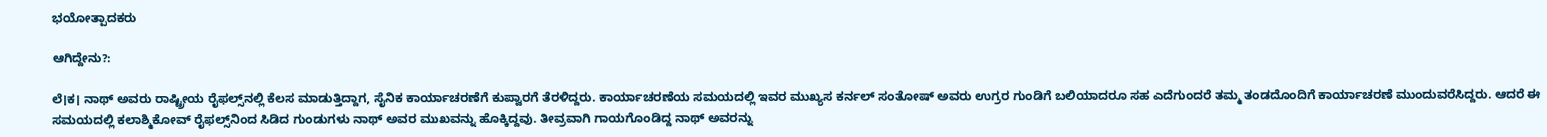ಭಯೋತ್ಪಾದಕರು

ಆಗಿದ್ದೇನು?:

ಲೆ।ಕ। ನಾಥ್‌ ಅವರು ರಾಷ್ಟ್ರೀಯ ರೈಫಲ್ಸ್‌ನಲ್ಲಿ ಕೆಲಸ ಮಾಡುತ್ತಿದ್ದಾಗ, ಸೈನಿಕ ಕಾರ್ಯಾಚರಣೆಗೆ ಕುಪ್ವಾರಗೆ ತೆರಳಿದ್ದರು. ಕಾರ್ಯಾಚರಣೆಯ ಸಮಯದಲ್ಲಿ ಇವರ ಮುಖ್ಯಸ ಕರ್ನಲ್ ಸಂತೋಷ್‌ ಅವರು ಉಗ್ರರ ಗುಂಡಿಗೆ ಬಲಿಯಾದರೂ ಸಹ ಎದೆಗುಂದರೆ ತಮ್ಮ ತಂಡದೊಂದಿಗೆ ಕಾರ್ಯಾಚರಣೆ ಮುಂದುವರೆಸಿದ್ದರು. ಆದರೆ ಈ ಸಮಯದಲ್ಲಿ ಕಲಾಶ್ಮಿಕೋವ್‌ ರೈಫಲ್ಸ್‌ನಿಂದ ಸಿಡಿದ ಗುಂಡುಗಳು ನಾಥ್‌ ಅವರ ಮುಖವನ್ನು ಹೊಕ್ಕಿದ್ದವು. ತೀವ್ರವಾಗಿ ಗಾಯಗೊಂಡಿದ್ದ ನಾಥ್‌ ಅವರನ್ನು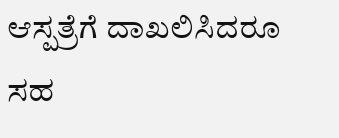ಆಸ್ಪತ್ರೆಗೆ ದಾಖಲಿಸಿದರೂ ಸಹ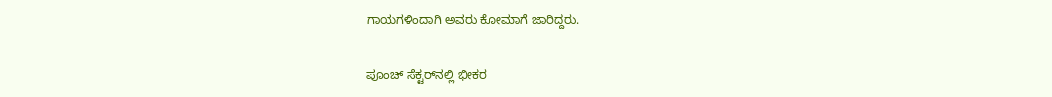ಗಾಯಗಳಿಂದಾಗಿ ಅವರು ಕೋಮಾಗೆ ಜಾರಿದ್ದರು.

ಪೂಂಚ್ ಸೆಕ್ಟರ್‌ನಲ್ಲಿ ಭೀಕರ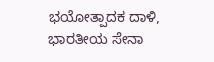ಭಯೋತ್ಪಾದಕ ದಾಳಿ, ಭಾರತೀಯ ಸೇನಾ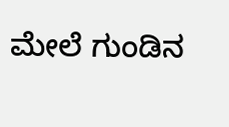ಮೇಲೆ ಗುಂಡಿನ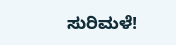ಸುರಿಮಳೆ!